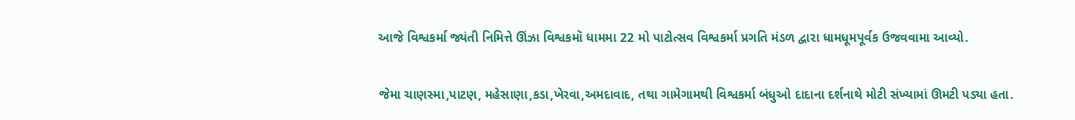આજે વિશ્વકર્મા જ્યંતી નિમિત્તે ઊંઝા વિશ્વકમૉ ધામમા 22 મો પાટોત્સવ વિશ્વકર્મા પ્રગતિ મંડળ દ્વારા ધામધૂમપૂર્વક ઉજવવામા આવ્યો.

જેમા ચાણસ્મા,પાટણ, મહેસાણા,કડા,ખેરવા,અમદાવાદ, તથા ગામેગામથી વિશ્વકર્મા બંધુઓ દાદાના દર્શનાથે મોટી સંખ્યામાં ઊમટી પડ્યા હતા.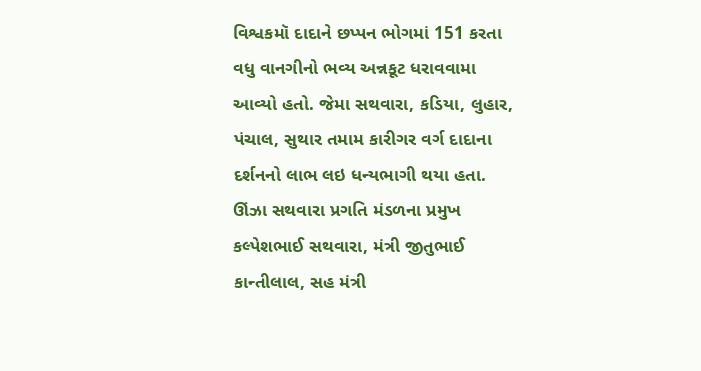વિશ્વકમૉ દાદાને છપ્પન ભોગમાં 151 કરતા વધુ વાનગીનો ભવ્ય અન્નકૂટ ધરાવવામા આવ્યો હતો. જેમા સથવારા, કડિયા, લુહાર, પંચાલ, સુથાર તમામ કારીગર વર્ગ દાદાના દર્શનનો લાભ લઇ ધન્યભાગી થયા હતા.
ઊંઝા સથવારા પ્રગતિ મંડળના પ્રમુખ કલ્પેશભાઈ સથવારા, મંત્રી જીતુભાઈ કાન્તીલાલ, સહ મંત્રી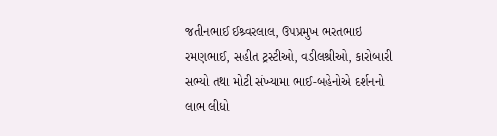જતીનભાઈ ઈશ્ર્વરલાલ, ઉપપ્રમુખ ભરતભાઇ રમણભાઈ, સહીત ટ્રસ્ટીઓ, વડીલશ્રીઓ, કારોબારી સભ્યો તથા મોટી સંખ્યામા ભાઈ-બહેનોએ દર્શનનો લાભ લીધો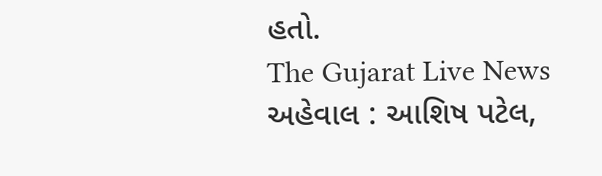હતો.
The Gujarat Live News
અહેવાલ : આશિષ પટેલ,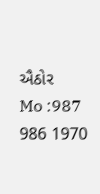ઐઠોર
Mo :987 986 1970